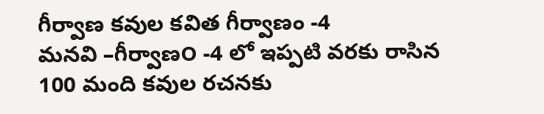గీర్వాణ కవుల కవిత గీర్వాణం -4
మనవి –గీర్వాణ౦ -4 లో ఇప్పటి వరకు రాసిన 100 మంది కవుల రచనకు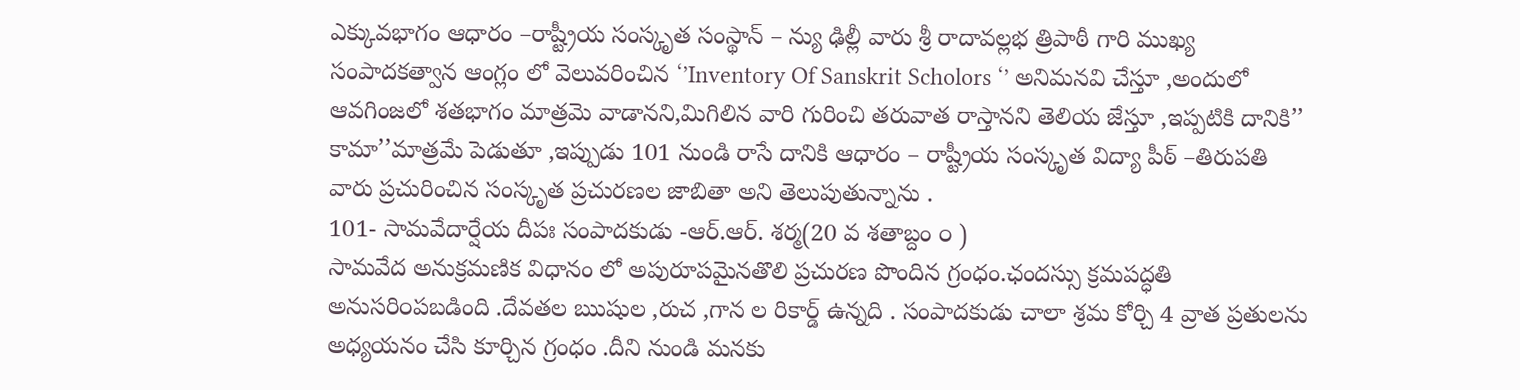ఎక్కువభాగం ఆధారం –రాష్ట్రీయ సంస్కృత సంస్థాన్ – న్యు ఢిల్లీ వారు శ్రీ రాదావల్లభ త్రిపాఠీ గారి ముఖ్య సంపాదకత్వాన ఆంగ్లం లో వెలువరించిన ‘’Inventory Of Sanskrit Scholors ‘’ అనిమనవి చేస్తూ ,అందులో ఆవగింజలో శతభాగం మాత్రమె వాడానని,మిగిలిన వారి గురించి తరువాత రాస్తానని తెలియ జేస్తూ ,ఇప్పటికి దానికి’’ కామా’’మాత్రమే పెడుతూ ,ఇప్పుడు 101 నుండి రాసే దానికి ఆధారం – రాష్ట్రీయ సంస్కృత విద్యా పీఠ్ –తిరుపతి వారు ప్రచురించిన సంస్కృత ప్రచురణల జాబితా అని తెలుపుతున్నాను .
101- సామవేదార్షేయ దీపః సంపాదకుడు -ఆర్.ఆర్. శర్మ(20 వ శతాబ్దం ౦ )
సామవేద అనుక్రమణిక విధానం లో అపురూపమైనతొలి ప్రచురణ పొందిన గ్రంధం.ఛందస్సు క్రమపద్ధతి అనుసరి౦పబడింది .దేవతల ఋషుల ,రుచ ,గాన ల రికార్డ్ ఉన్నది . సంపాదకుడు చాలా శ్రమ కోర్చి 4 వ్రాత ప్రతులను అధ్యయనం చేసి కూర్చిన గ్రంధం .దీని నుండి మనకు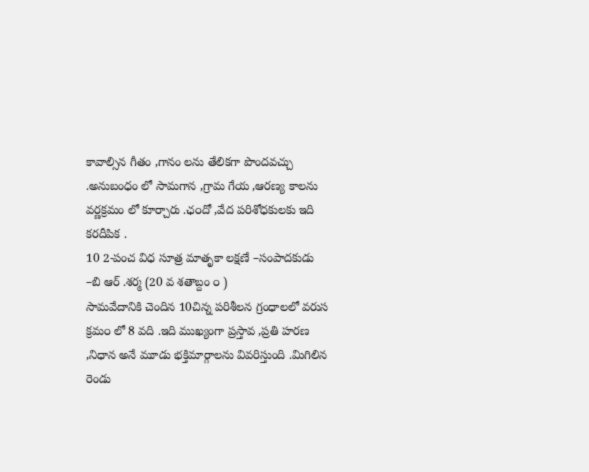కావాల్సిన గీతం ,గానం లను తేలికగా పొందవచ్చు .అనుబంధం లో సామగాన ,గ్రామ గేయ ,ఆరణ్య కాలను వర్ణక్రమం లో కూర్చారు .ఛ౦దో ,వేద పరిశోధకులకు ఇది కరదీపిక .
10 2-పంచ విధ సూత్ర మాతృకా లక్షణే –సంపాదకుడు –బి ఆర్ .శర్మ (20 వ శతాబ్దం ౦ )
సామవేదానికి చెందిన 10చిన్న పరిశీలన గ్రంధాలలో వరుస క్రమ౦ లో 8 వది .ఇది ముఖ్యంగా ప్రస్తావ ,ప్రతి హరణ ,నిధాన అనే మూడు భక్తిమార్గాలను వివరిస్తుంది .మిగిలిన రెండు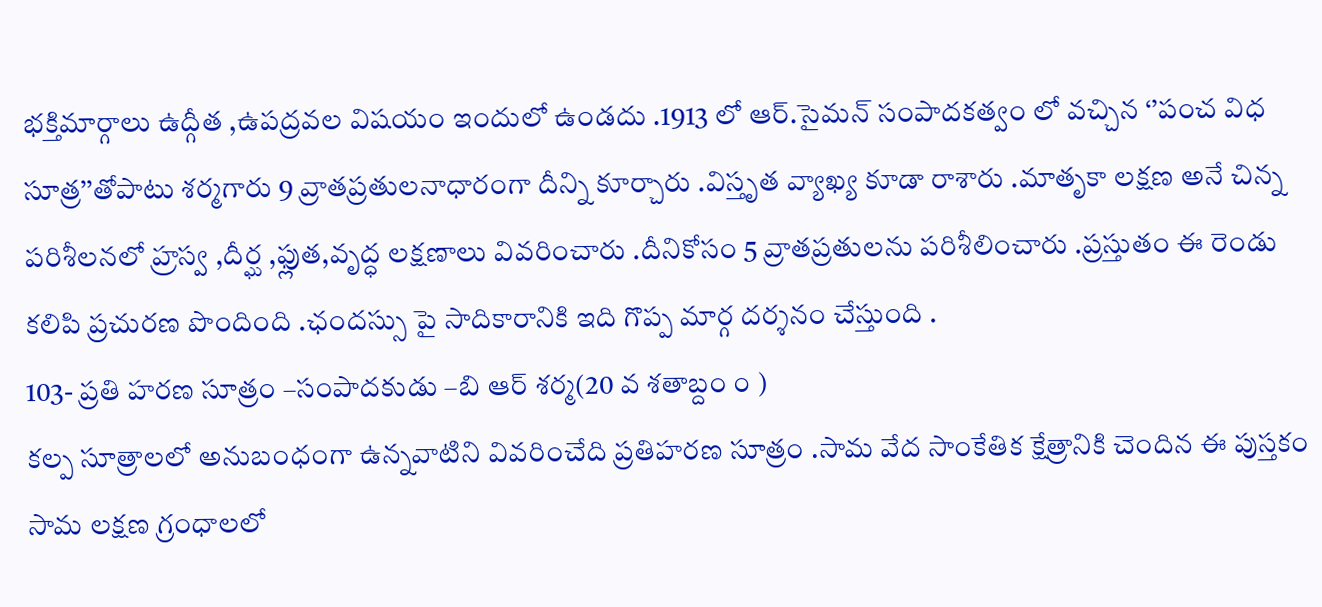భక్తిమార్గాలు ఉద్గీత ,ఉపద్రవల విషయం ఇందులో ఉండదు .1913 లో ఆర్.సైమన్ సంపాదకత్వం లో వచ్చిన ‘’పంచ విధ సూత్ర’’తోపాటు శర్మగారు 9 వ్రాతప్రతులనాధారంగా దీన్ని కూర్చారు .విస్తృత వ్యాఖ్య కూడా రాశారు .మాతృకా లక్షణ అనే చిన్న పరిశీలనలో హ్రస్వ ,దీర్ఘ ,ఫ్లుత,వృద్ధ లక్షణాలు వివరించారు .దీనికోసం 5 వ్రాతప్రతులను పరిశీలించారు .ప్రస్తుతం ఈ రెండు కలిపి ప్రచురణ పొందింది .ఛందస్సు పై సాదికారానికి ఇది గొప్ప మార్గ దర్శనం చేస్తుంది .
103- ప్రతి హరణ సూత్రం –సంపాదకుడు –బి ఆర్ శర్మ(20 వ శతాబ్దం ౦ )
కల్ప సూత్రాలలో అనుబంధంగా ఉన్నవాటిని వివరించేది ప్రతిహరణ సూత్రం .సామ వేద సాంకేతిక క్షేత్రానికి చెందిన ఈ పుస్తకం సామ లక్షణ గ్రంధాలలో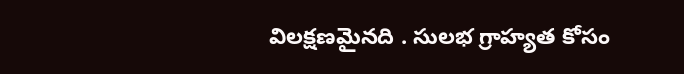విలక్షణమైనది . సులభ గ్రాహ్యత కోసం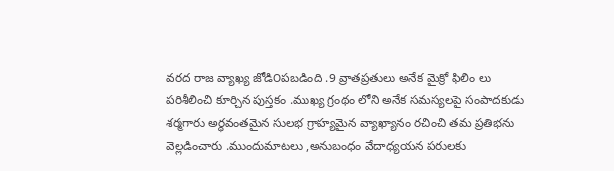వరద రాజ వ్యాఖ్య జోడి౦పబడింది .9 వ్రాతప్రతులు అనేక మైక్రో ఫిలిం లు పరిశీలించి కూర్చిన పుస్తకం .ముఖ్య గ్రంథం లోని అనేక సమస్యలపై సంపాదకుడు శర్మగారు అర్ధవంతమైన సులభ గ్రాహ్యమైన వ్యాఖ్యానం రచించి తమ ప్రతిభను వెల్లడించారు .ముందుమాటలు ,అనుబంధం వేదాధ్యయన పరులకు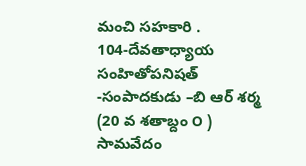మంచి సహకారి .
104-దేవతాధ్యాయ సంహితోపనిషత్ -సంపాదకుడు –బి ఆర్ శర్మ (20 వ శతాబ్దం ౦ )
సామవేదం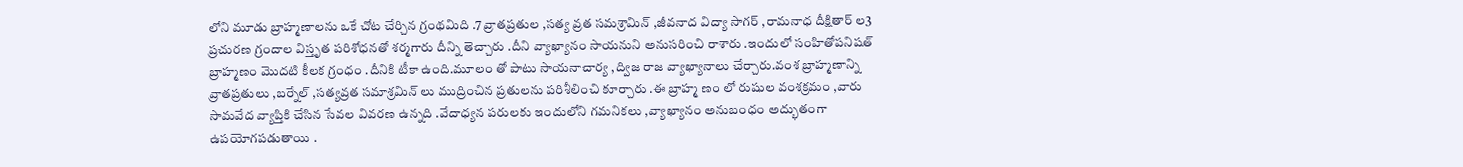లోని మూడు బ్రాహ్మణాలను ఒకే చోట చేర్చిన గ్రంథమిది .7 వ్రాతప్రతుల ,సత్య వ్రత సమశ్రామిన్ ,జీవనాద విద్యా సాగర్ ,రామనాధ దీక్షితార్ ల3 ప్రచురణ గ్రందాల విస్తృత పరిశోధనతో శర్మగారు దీన్ని తెచ్చారు .దీని వ్యాఖ్యానం సాయనుని అనుసరించి రాశారు .ఇందులో సంహితోపనిషత్ బ్రాహ్మణం మొదటి కీలక గ్రంధం .దీనికి టీకా ఉంది.మూలం తో పాటు సాయనాచార్య ,ద్విజ రాజ వ్యాఖ్యానాలు చేర్చారు.వంశ బ్రాహ్మణాన్ని వ్రాతప్రతులు ,బర్నేల్ ,సత్యవ్రత సమాశ్రమిన్ లు ముద్రించిన ప్రతులను పరిశీలించి కూర్చారు .ఈ బ్రాహ్మ ణ౦ లో రుషుల వంశక్రమం ,వారు సామవేద వ్యాప్తికి చేసిన సేవల వివరణ ఉన్నది .వేదాధ్యన పరులకు ఇందులోని గమనికలు ,వ్యాఖ్యానం అనుబంధం అద్భుతంగా ఉపయోగపడుతాయి .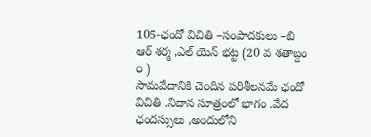105-ఛందో విచితి –సంపాదకులు –బి ఆర్ శర్మ ,ఎల్ యెన్ భట్ట (20 వ శతాబ్దం ౦ )
సామవేదానికి చెందిన పరిశీలనమే ఛందో విచితి .నిదాన సూత్రంలో భాగం .వేద ఛందస్సులు ,అందులోని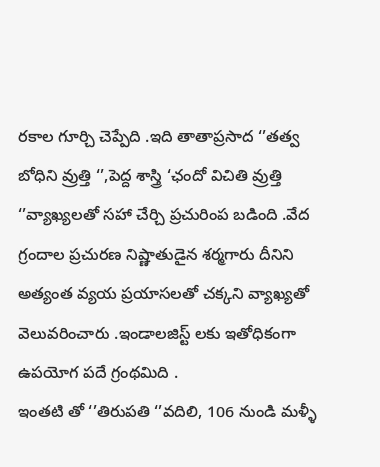రకాల గూర్చి చెప్పేది .ఇది తాతాప్రసాద ‘’తత్వ బోధిని వ్రుత్తి ‘’,పెద్ద శాస్త్రి ‘ఛందో విచితి వ్రుత్తి ‘’వ్యాఖ్యలతో సహా చేర్చి ప్రచురింప బడింది .వేద గ్రందాల ప్రచురణ నిష్ణాతుడైన శర్మగారు దీనిని అత్యంత వ్యయ ప్రయాసలతో చక్కని వ్యాఖ్యతో వెలువరించారు .ఇండాలజిస్ట్ లకు ఇతోధికంగా ఉపయోగ పదే గ్రంథమిది .
ఇంతటి తో ‘’తిరుపతి ‘’వదిలి, 106 నుండి మళ్ళీ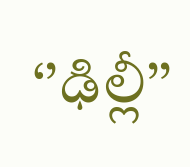‘’ఢిల్లీ’’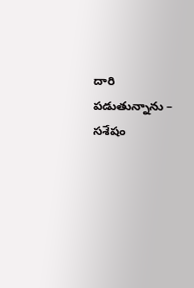దారి పడుతున్నాను –
సశేషం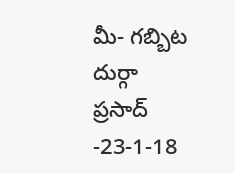మీ- గబ్బిట దుర్గా ప్రసాద్ -23-1-18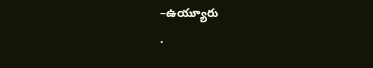–ఉయ్యూరు
.